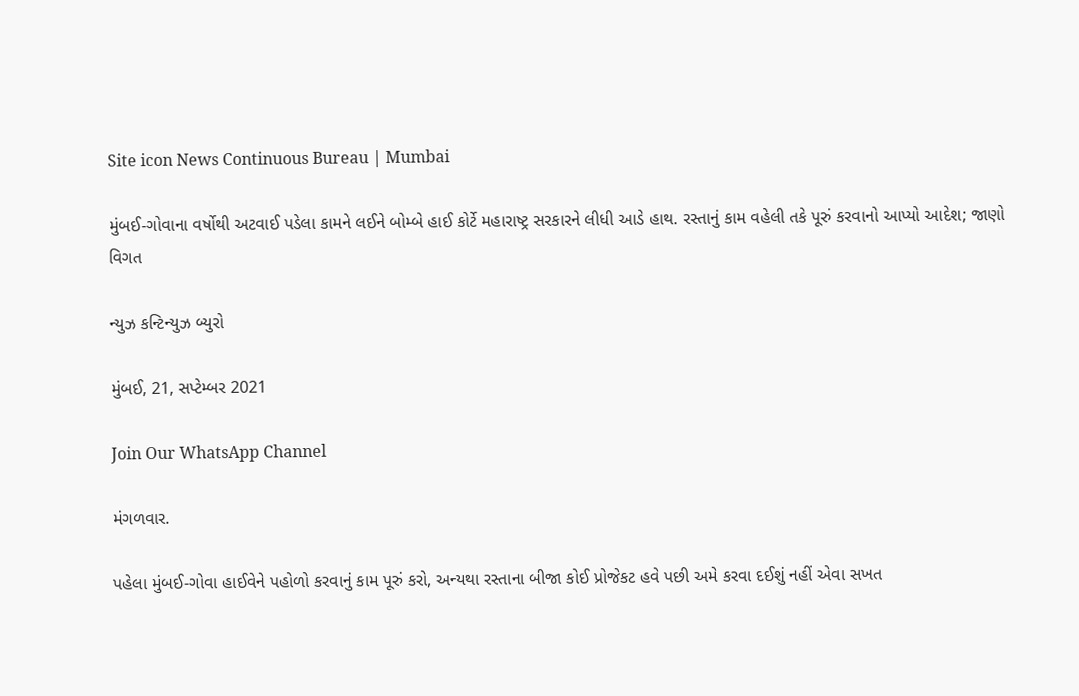Site icon News Continuous Bureau | Mumbai

મુંબઈ-ગોવાના વર્ષોથી અટવાઈ પડેલા કામને લઈને બોમ્બે હાઈ કોર્ટે મહારાષ્ટ્ર સરકારને લીધી આડે હાથ. રસ્તાનું કામ વહેલી તકે પૂરું કરવાનો આપ્યો આદેશ; જાણો વિગત

ન્યુઝ કન્ટિન્યુઝ બ્યુરો

મુંબઈ, 21, સપ્ટેમ્બર 2021

Join Our WhatsApp Channel

મંગળવાર.

પહેલા મુંબઈ-ગોવા હાઈવેને પહોળો કરવાનું કામ પૂરું કરો, અન્યથા રસ્તાના બીજા કોઈ પ્રોજેકટ હવે પછી અમે કરવા દઈશું નહીં એવા સખત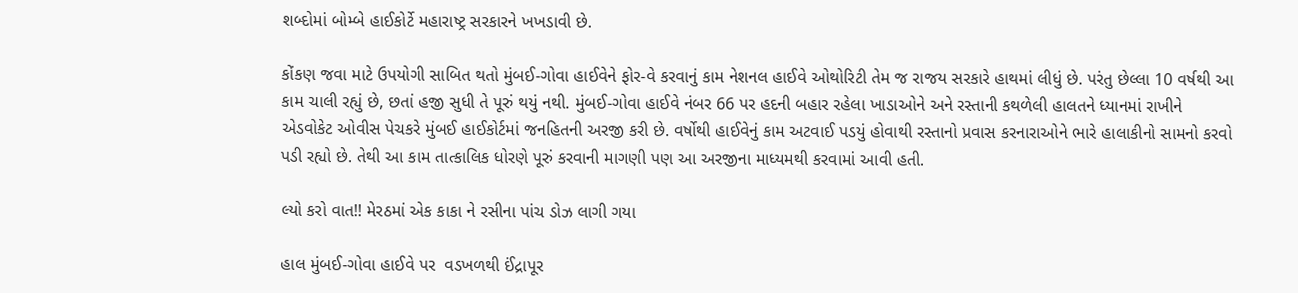શબ્દોમાં બોમ્બે હાઈકોર્ટે મહારાષ્ટ્ર સરકારને ખખડાવી છે.

કોંકણ જવા માટે ઉપયોગી સાબિત થતો મુંબઈ-ગોવા હાઈવેને ફોર-વે કરવાનું કામ નેશનલ હાઈવે ઓથોરિટી તેમ જ રાજય સરકારે હાથમાં લીધું છે. પરંતુ છેલ્લા 10 વર્ષથી આ કામ ચાલી રહ્યું છે, છતાં હજી સુધી તે પૂરું થયું નથી. મુંબઈ-ગોવા હાઈવે નંબર 66 પર હદની બહાર રહેલા ખાડાઓને અને રસ્તાની કથળેલી હાલતને ધ્યાનમાં રાખીને એડવોકેટ ઓવીસ પેચકરે મુંબઈ હાઈકોર્ટમાં જનહિતની અરજી કરી છે. વર્ષોથી હાઈવેનું કામ અટવાઈ પડયું હોવાથી રસ્તાનો પ્રવાસ કરનારાઓને ભારે હાલાકીનો સામનો કરવો પડી રહ્યો છે. તેથી આ કામ તાત્કાલિક ધોરણે પૂરું કરવાની માગણી પણ આ અરજીના માધ્યમથી કરવામાં આવી હતી.

લ્યો કરો વાત!! મેરઠમાં એક કાકા ને રસીના પાંચ ડોઝ લાગી ગયા

હાલ મુંબઈ-ગોવા હાઈવે પર  વડખળથી ઈંદ્રાપૂર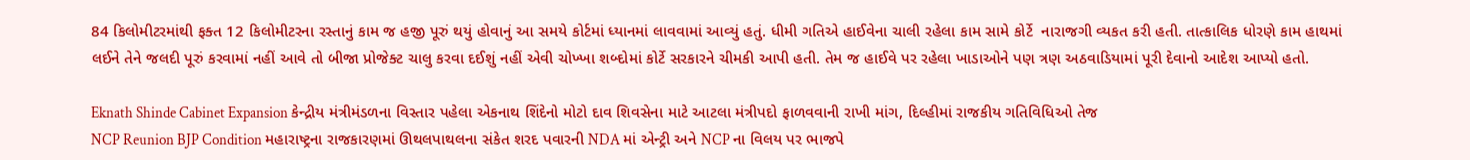84 કિલોમીટરમાંથી ફક્ત 12 કિલોમીટરના રસ્તાનું કામ જ હજી પૂરું થયું હોવાનું આ સમયે કોર્ટમાં ધ્યાનમાં લાવવામાં આવ્યું હતું. ધીમી ગતિએ હાઈવેના ચાલી રહેલા કામ સામે કોર્ટે  નારાજગી વ્યકત કરી હતી. તાત્કાલિક ધોરણે કામ હાથમાં લઈને તેને જલદી પૂરું કરવામાં નહીં આવે તો બીજા પ્રોજેક્ટ ચાલુ કરવા દઈશું નહીં એવી ચોખ્ખા શબ્દોમાં કોર્ટે સરકારને ચીમકી આપી હતી. તેમ જ હાઈવે પર રહેલા ખાડાઓને પણ ત્રણ અઠવાડિયામાં પૂરી દેવાનો આદેશ આપ્યો હતો.

Eknath Shinde Cabinet Expansion કેન્દ્રીય મંત્રીમંડળના વિસ્તાર પહેલા એકનાથ શિંદેનો મોટો દાવ શિવસેના માટે આટલા મંત્રીપદો ફાળવવાની રાખી માંગ, દિલ્હીમાં રાજકીય ગતિવિધિઓ તેજ
NCP Reunion BJP Condition મહારાષ્ટ્રના રાજકારણમાં ઊથલપાથલના સંકેત શરદ પવારની NDA માં એન્ટ્રી અને NCP ના વિલય પર ભાજપે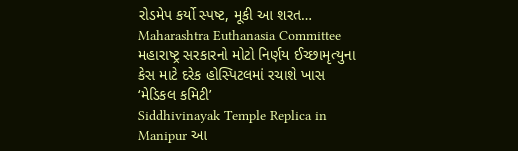રોડમેપ કર્યો સ્પષ્ટ, મૂકી આ શરત…
Maharashtra Euthanasia Committee મહારાષ્ટ્ર સરકારનો મોટો નિર્ણય ઈચ્છામૃત્યુના કેસ માટે દરેક હોસ્પિટલમાં રચાશે ખાસ ‘મેડિકલ કમિટી’
Siddhivinayak Temple Replica in Manipur આ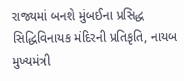રાજ્યમાં બનશે મુંબઈના પ્રસિદ્ધ સિદ્ધિવિનાયક મંદિરની પ્રતિકૃતિ, નાયબ મુખ્યમંત્રી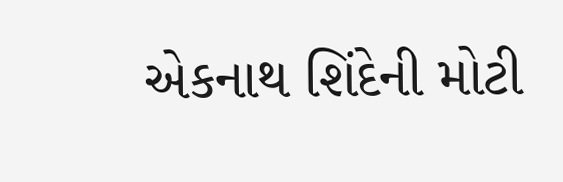એકનાથ શિંદેની મોટી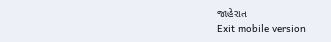જાહેરાત
Exit mobile version